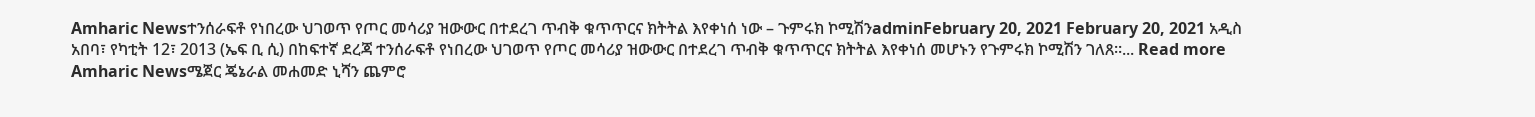Amharic Newsተንሰራፍቶ የነበረው ህገወጥ የጦር መሳሪያ ዝውውር በተደረገ ጥብቅ ቁጥጥርና ክትትል እየቀነሰ ነው – ጉምሩክ ኮሚሽንadminFebruary 20, 2021 February 20, 2021 አዲስ አበባ፣ የካቲት 12፣ 2013 (ኤፍ ቢ ሲ) በከፍተኛ ደረጃ ተንሰራፍቶ የነበረው ህገወጥ የጦር መሳሪያ ዝውውር በተደረገ ጥብቅ ቁጥጥርና ክትትል እየቀነሰ መሆኑን የጉምሩክ ኮሚሽን ገለጸ።... Read more
Amharic Newsሜጀር ጄኔራል መሐመድ ኒሻን ጨምሮ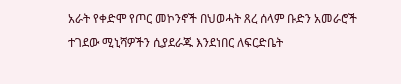አራት የቀድሞ የጦር መኮንኖች በህወሓት ጸረ ሰላም ቡድን አመራሮች ተገደው ሚኒሻዎችን ሲያደራጁ እንደነበር ለፍርድቤት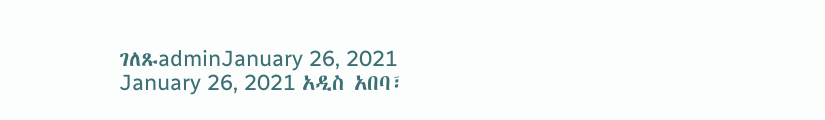ገለጹadminJanuary 26, 2021 January 26, 2021 አዲስ አበባ፣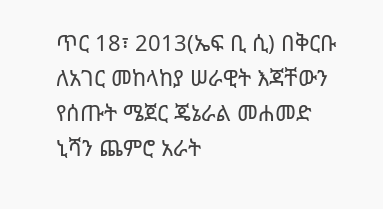ጥር 18፣ 2013(ኤፍ ቢ ሲ) በቅርቡ ለአገር መከላከያ ሠራዊት እጃቸውን የሰጡት ሜጀር ጄኔራል መሐመድ ኒሻን ጨምሮ አራት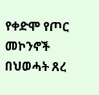የቀድሞ የጦር መኮንኖች በህወሓት ጸረ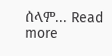ሰላም... Read more